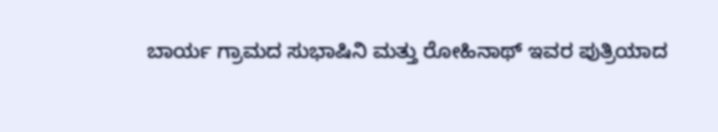ಬಾರ್ಯ ಗ್ರಾಮದ ಸುಭಾಷಿನಿ ಮತ್ತು ರೋಹಿನಾಥ್ ಇವರ ಪುತ್ರಿಯಾದ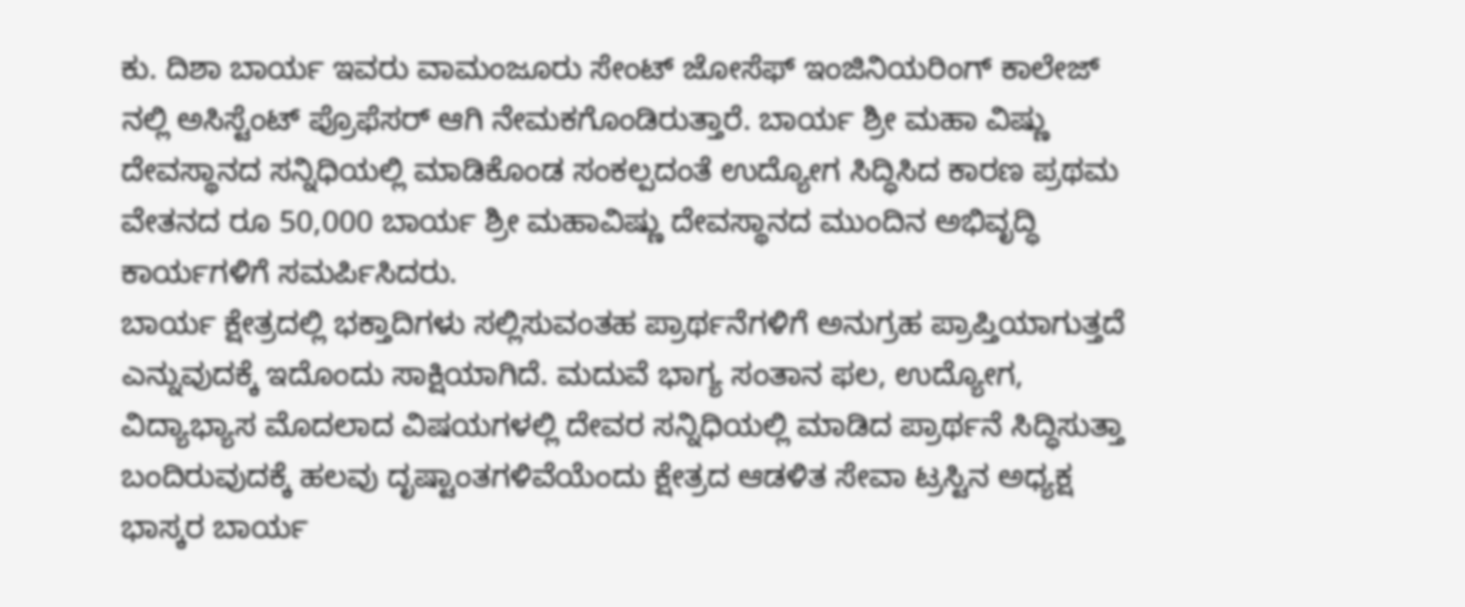ಕು. ದಿಶಾ ಬಾರ್ಯ ಇವರು ವಾಮಂಜೂರು ಸೇಂಟ್ ಜೋಸೆಫ್ ಇಂಜಿನಿಯರಿಂಗ್ ಕಾಲೇಜ್ ನಲ್ಲಿ ಅಸಿಸ್ಟೆಂಟ್ ಪ್ರೊಫೆಸರ್ ಆಗಿ ನೇಮಕಗೊಂಡಿರುತ್ತಾರೆ. ಬಾರ್ಯ ಶ್ರೀ ಮಹಾ ವಿಷ್ಣು ದೇವಸ್ಥಾನದ ಸನ್ನಿಧಿಯಲ್ಲಿ ಮಾಡಿಕೊಂಡ ಸಂಕಲ್ಪದಂತೆ ಉದ್ಯೋಗ ಸಿದ್ಧಿಸಿದ ಕಾರಣ ಪ್ರಥಮ ವೇತನದ ರೂ 50,000 ಬಾರ್ಯ ಶ್ರೀ ಮಹಾವಿಷ್ಣು ದೇವಸ್ಥಾನದ ಮುಂದಿನ ಅಭಿವೃದ್ಧಿ ಕಾರ್ಯಗಳಿಗೆ ಸಮರ್ಪಿಸಿದರು.
ಬಾರ್ಯ ಕ್ಷೇತ್ರದಲ್ಲಿ ಭಕ್ತಾದಿಗಳು ಸಲ್ಲಿಸುವಂತಹ ಪ್ರಾರ್ಥನೆಗಳಿಗೆ ಅನುಗ್ರಹ ಪ್ರಾಪ್ತಿಯಾಗುತ್ತದೆ ಎನ್ನುವುದಕ್ಕೆ ಇದೊಂದು ಸಾಕ್ಷಿಯಾಗಿದೆ. ಮದುವೆ ಭಾಗ್ಯ ಸಂತಾನ ಫಲ, ಉದ್ಯೋಗ, ವಿದ್ಯಾಭ್ಯಾಸ ಮೊದಲಾದ ವಿಷಯಗಳಲ್ಲಿ ದೇವರ ಸನ್ನಿಧಿಯಲ್ಲಿ ಮಾಡಿದ ಪ್ರಾರ್ಥನೆ ಸಿದ್ಧಿಸುತ್ತಾ ಬಂದಿರುವುದಕ್ಕೆ ಹಲವು ದೃಷ್ಟಾಂತಗಳಿವೆಯೆಂದು ಕ್ಷೇತ್ರದ ಆಡಳಿತ ಸೇವಾ ಟ್ರಸ್ಟಿನ ಅಧ್ಯಕ್ಷ ಭಾಸ್ಕರ ಬಾರ್ಯ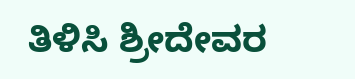ತಿಳಿಸಿ ಶ್ರೀದೇವರ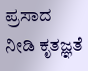ಪ್ರಸಾದ ನೀಡಿ ಕೃತಜ್ಞತೆ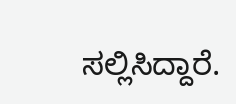ಸಲ್ಲಿಸಿದ್ದಾರೆ.